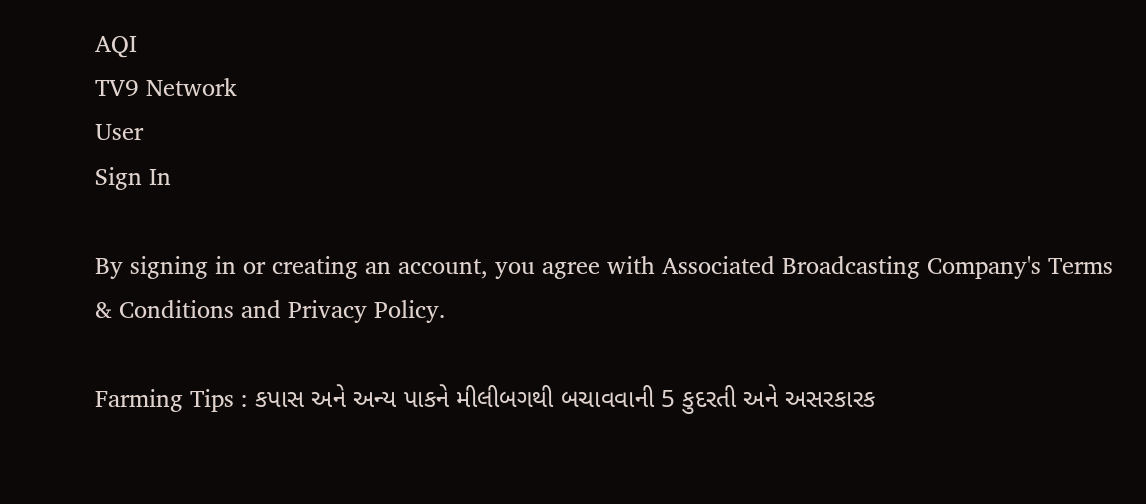AQI
TV9 Network
User
Sign In

By signing in or creating an account, you agree with Associated Broadcasting Company's Terms & Conditions and Privacy Policy.

Farming Tips : કપાસ અને અન્ય પાકને મીલીબગથી બચાવવાની 5 કુદરતી અને અસરકારક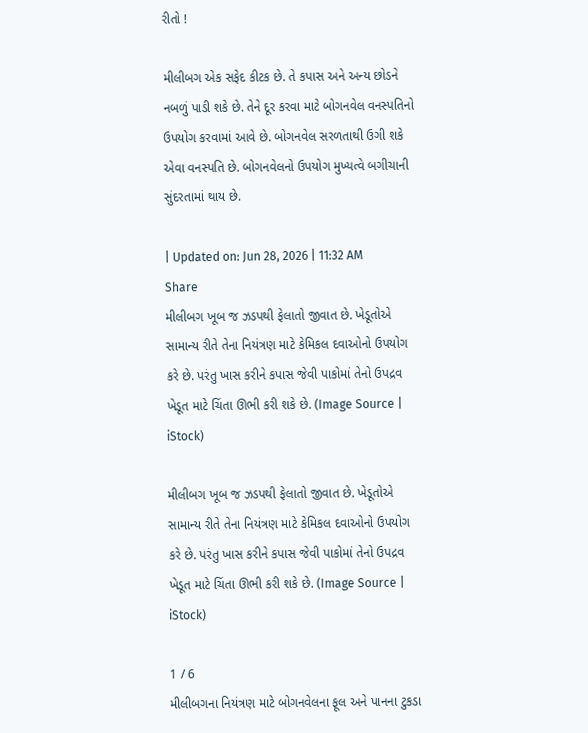રીતો !

મીલીબગ એક સફેદ કીટક છે. તે કપાસ અને અન્ય છોડને નબળું પાડી શકે છે. તેને દૂર કરવા માટે બોગનવેલ વનસ્પતિનો ઉપયોગ કરવામાં આવે છે. બોગનવેલ સરળતાથી ઉગી શકે એવા વનસ્પતિ છે. બોગનવેલનો ઉપયોગ મુખ્યત્વે બગીચાની સુંદરતામાં થાય છે.

| Updated on: Jun 28, 2026 | 11:32 AM
Share
મીલીબગ ખૂબ જ ઝડપથી ફેલાતો જીવાત છે. ખેડૂતોએ સામાન્ય રીતે તેના નિયંત્રણ માટે કેમિકલ દવાઓનો ઉપયોગ કરે છે. પરંતુ ખાસ કરીને કપાસ જેવી પાકોમાં તેનો ઉપદ્રવ ખેડૂત માટે ચિંતા ઊભી કરી શકે છે. (Image Source | iStock)

મીલીબગ ખૂબ જ ઝડપથી ફેલાતો જીવાત છે. ખેડૂતોએ સામાન્ય રીતે તેના નિયંત્રણ માટે કેમિકલ દવાઓનો ઉપયોગ કરે છે. પરંતુ ખાસ કરીને કપાસ જેવી પાકોમાં તેનો ઉપદ્રવ ખેડૂત માટે ચિંતા ઊભી કરી શકે છે. (Image Source | iStock)

1 / 6
મીલીબગના નિયંત્રણ માટે બોગનવેલના ફૂલ અને પાનના ટુકડા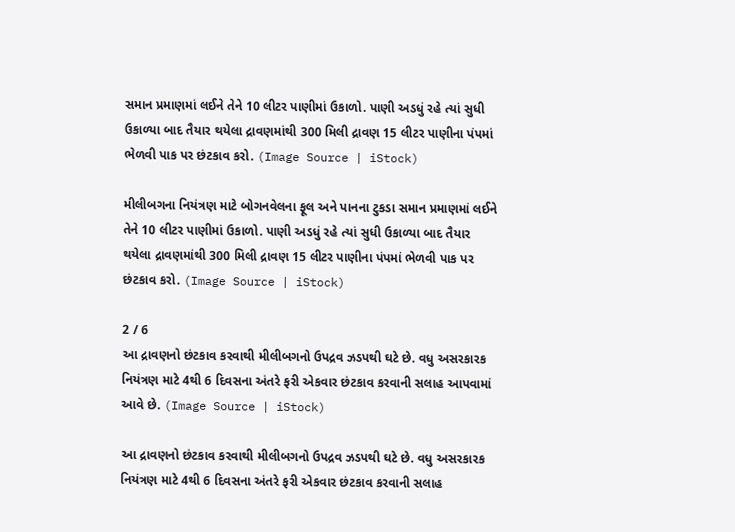સમાન પ્રમાણમાં લઈને તેને 10 લીટર પાણીમાં ઉકાળો. પાણી અડધું રહે ત્યાં સુધી ઉકાળ્યા બાદ તૈયાર થયેલા દ્રાવણમાંથી 300 મિલી દ્રાવણ 15 લીટર પાણીના પંપમાં ભેળવી પાક પર છંટકાવ કરો. (Image Source | iStock)

મીલીબગના નિયંત્રણ માટે બોગનવેલના ફૂલ અને પાનના ટુકડા સમાન પ્રમાણમાં લઈને તેને 10 લીટર પાણીમાં ઉકાળો. પાણી અડધું રહે ત્યાં સુધી ઉકાળ્યા બાદ તૈયાર થયેલા દ્રાવણમાંથી 300 મિલી દ્રાવણ 15 લીટર પાણીના પંપમાં ભેળવી પાક પર છંટકાવ કરો. (Image Source | iStock)

2 / 6
આ દ્રાવણનો છંટકાવ કરવાથી મીલીબગનો ઉપદ્રવ ઝડપથી ઘટે છે. વધુ અસરકારક નિયંત્રણ માટે 4થી 6 દિવસના અંતરે ફરી એકવાર છંટકાવ કરવાની સલાહ આપવામાં આવે છે. (Image Source | iStock)

આ દ્રાવણનો છંટકાવ કરવાથી મીલીબગનો ઉપદ્રવ ઝડપથી ઘટે છે. વધુ અસરકારક નિયંત્રણ માટે 4થી 6 દિવસના અંતરે ફરી એકવાર છંટકાવ કરવાની સલાહ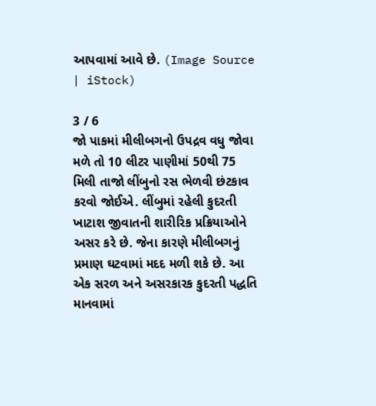આપવામાં આવે છે. (Image Source | iStock)

3 / 6
જો પાકમાં મીલીબગનો ઉપદ્રવ વધુ જોવા મળે તો 10 લીટર પાણીમાં 50થી 75 મિલી તાજો લીંબુનો રસ ભેળવી છંટકાવ કરવો જોઈએ. લીંબુમાં રહેલી કુદરતી ખાટાશ જીવાતની શારીરિક પ્રક્રિયાઓને અસર કરે છે. જેના કારણે મીલીબગનું પ્રમાણ ઘટવામાં મદદ મળી શકે છે. આ એક સરળ અને અસરકારક કુદરતી પદ્ધતિ માનવામાં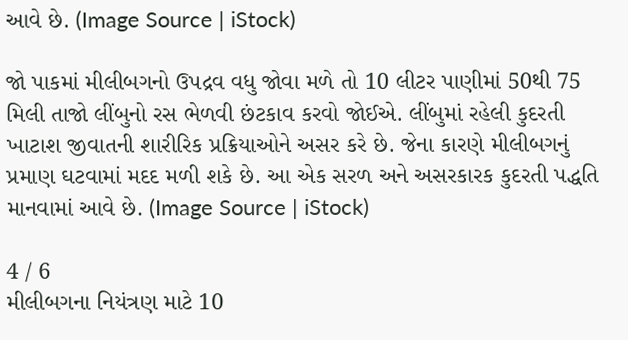આવે છે. (Image Source | iStock)

જો પાકમાં મીલીબગનો ઉપદ્રવ વધુ જોવા મળે તો 10 લીટર પાણીમાં 50થી 75 મિલી તાજો લીંબુનો રસ ભેળવી છંટકાવ કરવો જોઈએ. લીંબુમાં રહેલી કુદરતી ખાટાશ જીવાતની શારીરિક પ્રક્રિયાઓને અસર કરે છે. જેના કારણે મીલીબગનું પ્રમાણ ઘટવામાં મદદ મળી શકે છે. આ એક સરળ અને અસરકારક કુદરતી પદ્ધતિ માનવામાં આવે છે. (Image Source | iStock)

4 / 6
મીલીબગના નિયંત્રણ માટે 10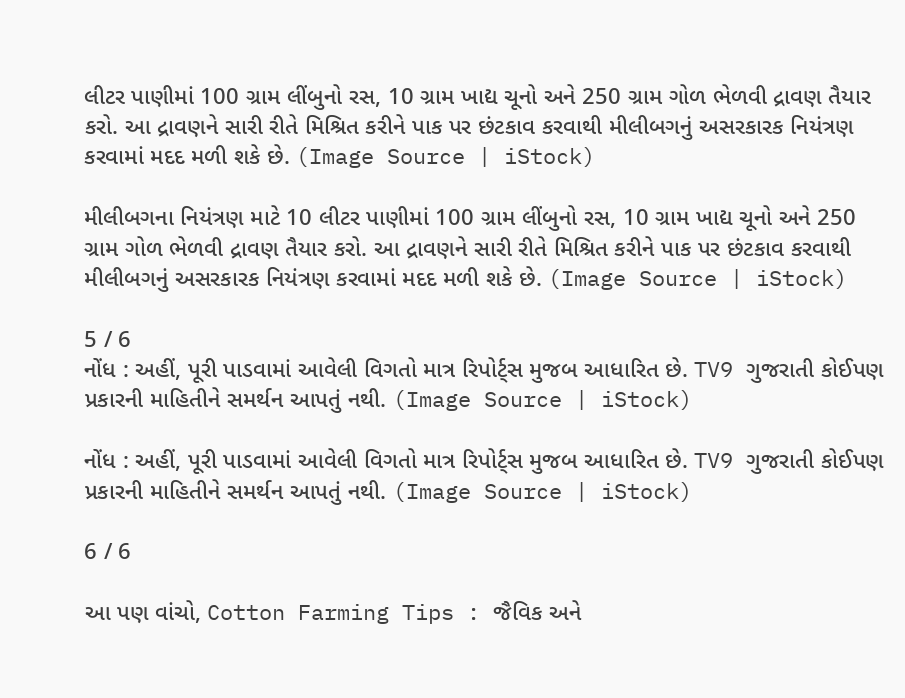લીટર પાણીમાં 100 ગ્રામ લીંબુનો રસ, 10 ગ્રામ ખાદ્ય ચૂનો અને 250 ગ્રામ ગોળ ભેળવી દ્રાવણ તૈયાર કરો. આ દ્રાવણને સારી રીતે મિશ્રિત કરીને પાક પર છંટકાવ કરવાથી મીલીબગનું અસરકારક નિયંત્રણ કરવામાં મદદ મળી શકે છે. (Image Source | iStock)

મીલીબગના નિયંત્રણ માટે 10 લીટર પાણીમાં 100 ગ્રામ લીંબુનો રસ, 10 ગ્રામ ખાદ્ય ચૂનો અને 250 ગ્રામ ગોળ ભેળવી દ્રાવણ તૈયાર કરો. આ દ્રાવણને સારી રીતે મિશ્રિત કરીને પાક પર છંટકાવ કરવાથી મીલીબગનું અસરકારક નિયંત્રણ કરવામાં મદદ મળી શકે છે. (Image Source | iStock)

5 / 6
નોંધ : અહીં, પૂરી પાડવામાં આવેલી વિગતો માત્ર રિપોર્ટ્સ મુજબ આધારિત છે. TV9 ગુજરાતી કોઈપણ પ્રકારની માહિતીને સમર્થન આપતું નથી. (Image Source | iStock)

નોંધ : અહીં, પૂરી પાડવામાં આવેલી વિગતો માત્ર રિપોર્ટ્સ મુજબ આધારિત છે. TV9 ગુજરાતી કોઈપણ પ્રકારની માહિતીને સમર્થન આપતું નથી. (Image Source | iStock)

6 / 6

આ પણ વાંચો, Cotton Farming Tips : જૈવિક અને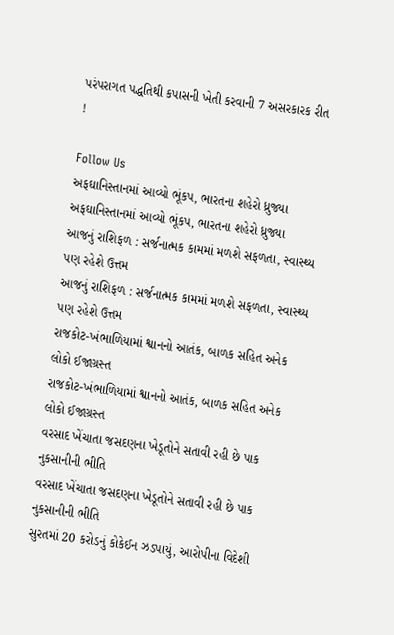પરંપરાગત પદ્ધતિથી કપાસની ખેતી કરવાની 7 અસરકારક રીત !

Follow Us
અફઘાનિસ્તાનમાં આવ્યો ભૂંકપ, ભારતના શહેરો ધ્રુજ્યા
અફઘાનિસ્તાનમાં આવ્યો ભૂંકપ, ભારતના શહેરો ધ્રુજ્યા
આજનું રાશિફળ : સર્જનાત્મક કામમાં મળશે સફળતા, સ્વાસ્થ્ય પણ રહેશે ઉત્તમ
આજનું રાશિફળ : સર્જનાત્મક કામમાં મળશે સફળતા, સ્વાસ્થ્ય પણ રહેશે ઉત્તમ
રાજકોટ-ખંભાળિયામાં શ્વાનનો આતંક, બાળક સહિત અનેક લોકો ઈજાગ્રસ્ત
રાજકોટ-ખંભાળિયામાં શ્વાનનો આતંક, બાળક સહિત અનેક લોકો ઈજાગ્રસ્ત
વરસાદ ખેંચાતા જસદણના ખેડૂતોને સતાવી રહી છે પાક નુકસાનીની ભીતિ
વરસાદ ખેંચાતા જસદણના ખેડૂતોને સતાવી રહી છે પાક નુકસાનીની ભીતિ
સુરતમાં 20 કરોડનું કોકેઈન ઝડપાયું, આરોપીના વિદેશી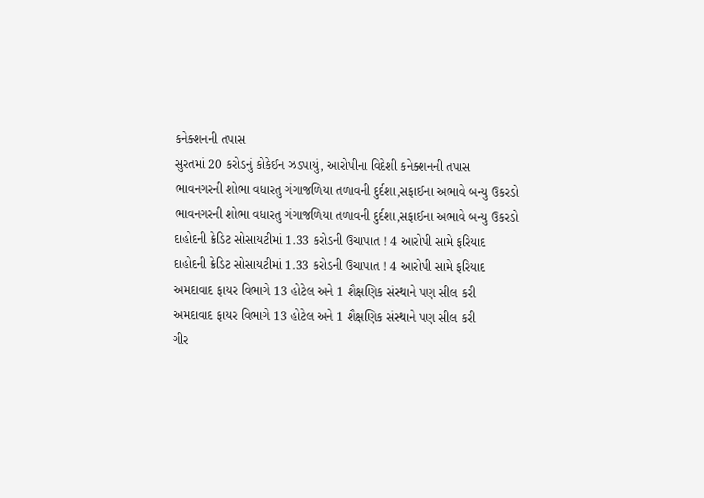કનેક્શનની તપાસ
સુરતમાં 20 કરોડનું કોકેઈન ઝડપાયું, આરોપીના વિદેશી કનેક્શનની તપાસ
ભાવનગરની શોભા વધારતુ ગંગાજળિયા તળાવની દુર્દશા,સફાઈના અભાવે બન્યુ ઉકરડો
ભાવનગરની શોભા વધારતુ ગંગાજળિયા તળાવની દુર્દશા,સફાઈના અભાવે બન્યુ ઉકરડો
દાહોદની ક્રેડિટ સોસાયટીમાં 1.33 કરોડની ઉચાપાત ! 4 આરોપી સામે ફરિયાદ
દાહોદની ક્રેડિટ સોસાયટીમાં 1.33 કરોડની ઉચાપાત ! 4 આરોપી સામે ફરિયાદ
અમદાવાદ ફાયર વિભાગે 13 હોટેલ અને 1 શૈક્ષણિક સંસ્થાને પણ સીલ કરી
અમદાવાદ ફાયર વિભાગે 13 હોટેલ અને 1 શૈક્ષણિક સંસ્થાને પણ સીલ કરી
ગીર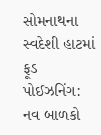સોમનાથના સ્વદેશી હાટમાં ફૂડ પોઈઝનિંગ: નવ બાળકો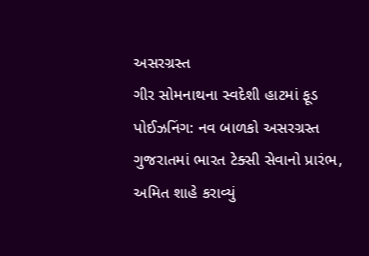અસરગ્રસ્ત
ગીર સોમનાથના સ્વદેશી હાટમાં ફૂડ પોઈઝનિંગ: નવ બાળકો અસરગ્રસ્ત
ગુજરાતમાં ભારત ટેક્સી સેવાનો પ્રારંભ, અમિત શાહે કરાવ્યું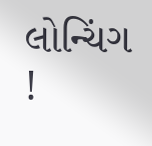લોન્ચિંગ !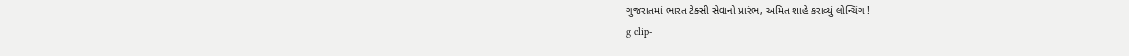ગુજરાતમાં ભારત ટેક્સી સેવાનો પ્રારંભ, અમિત શાહે કરાવ્યું લોન્ચિંગ !
g clip-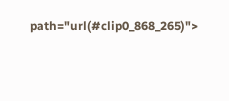path="url(#clip0_868_265)">